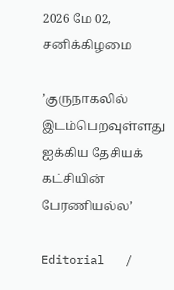2026 மே 02, சனிக்கிழமை

’குருநாகலில் இடம்பெறவுள்ளது ஐக்கிய தேசியக் கட்சியின் பேரணியல்ல’

Editorial   /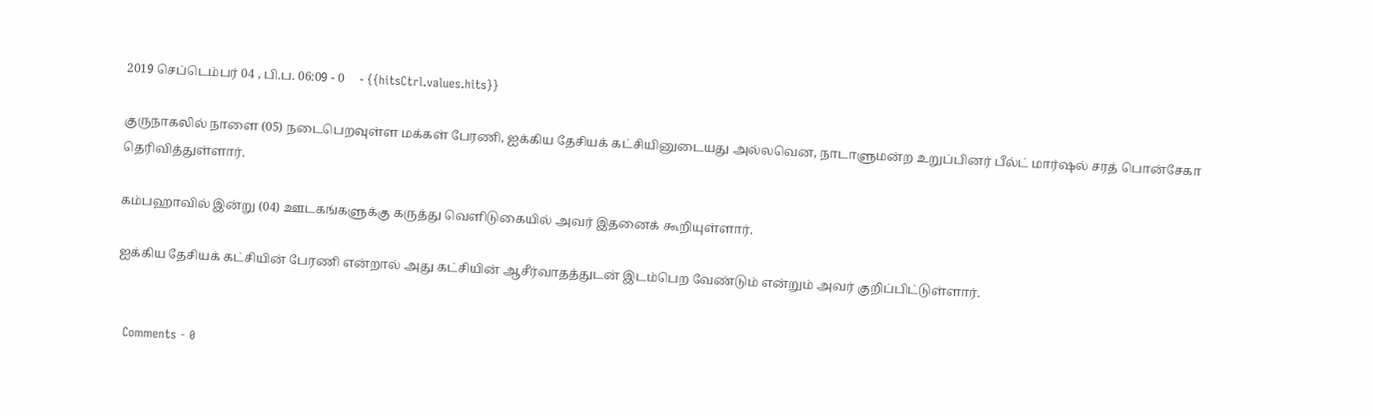2019 செப்டெம்பர் 04 , பி.ப. 06:09 - 0     - {{hitsCtrl.values.hits}}

குருநாகலில் நாளை (05) நடைபெறவுள்ள மக்கள் பேரணி, ஐக்கிய தேசியக் கட்சியினுடையது அல்லவென, நாடாளுமன்ற உறுப்பினர் பீல்ட் மார்ஷல் சரத் பொன்சேகா தெரிவித்துள்ளார்.

கம்பஹாவில் இன்று (04) ஊடகங்களுக்கு கருத்து வெளிடுகையில் அவர் இதனைக் கூறியுள்ளார்.

ஐக்கிய தேசியக் கட்சியின் பேரணி என்றால் அது கட்சியின் ஆசீர்வாதத்துடன் இடம்பெற வேண்டும் என்றும் அவர் குறிப்பிட்டுள்ளார்.


  Comments - 0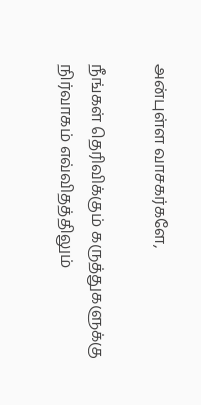அன்புள்ள வாசகர்களே,

நீங்கள் தெரிவிக்கும் கருத்துகளுக்கு நிர்வாகம் எவ்விதத்திலும்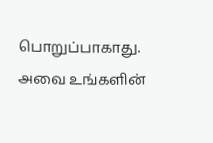பொறுப்பாகாது. அவை உங்களின்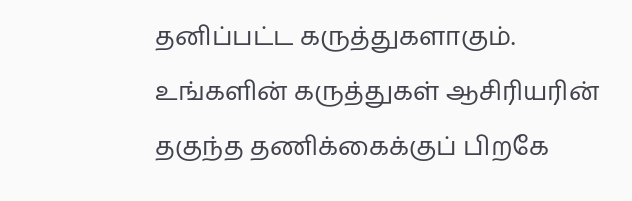தனிப்பட்ட கருத்துகளாகும். உங்களின் கருத்துகள் ஆசிரியரின் தகுந்த தணிக்கைக்குப் பிறகே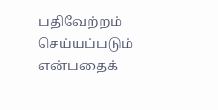பதிவேற்றம் செய்யப்படும் என்பதைக்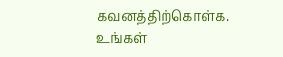கவனத்திற்கொள்க. உங்கள்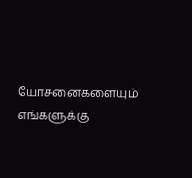யோசனைகளையும் எங்களுக்கு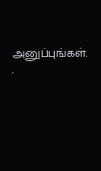அனுப்புங்கள். .